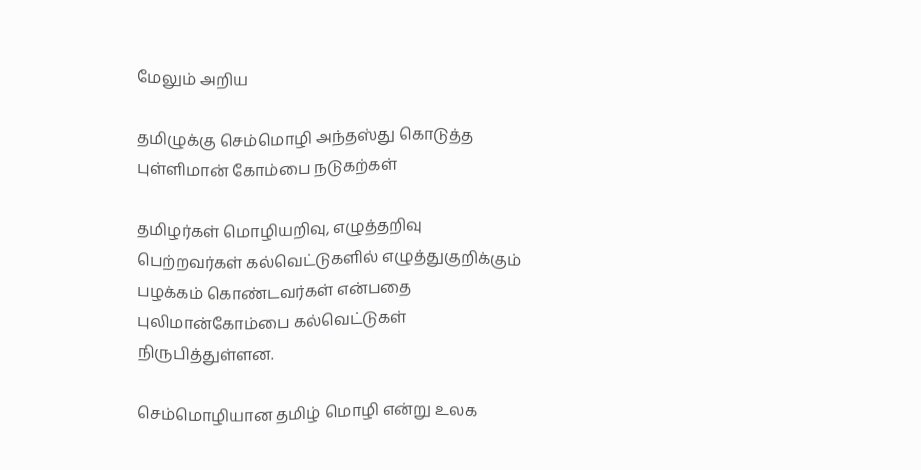மேலும் அறிய

தமிழுக்கு செம்மொழி அந்தஸ்து கொடுத்த புள்ளிமான் கோம்பை நடுகற்கள்

தமிழர்கள் மொழியறிவு, எழுத்தறிவு பெற்றவர்கள் கல்வெட்டுகளில் எழுத்துகுறிக்கும் பழக்கம் கொண்டவர்கள் என்பதை புலிமான்கோம்பை கல்வெட்டுகள் நிருபித்துள்ளன.

செம்மொழியான தமிழ் மொழி என்று உலக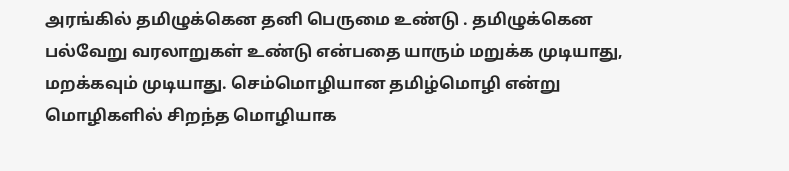அரங்கில் தமிழுக்கென தனி பெருமை உண்டு . தமிழுக்கென பல்வேறு வரலாறுகள் உண்டு என்பதை யாரும் மறுக்க முடியாது, மறக்கவும் முடியாது. செம்மொழியான தமிழ்மொழி என்று மொழிகளில் சிறந்த மொழியாக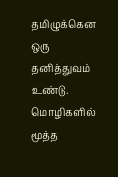தமிழுக்கென ஒரு தனித்துவம் உண்டு. மொழிகளில் மூத்த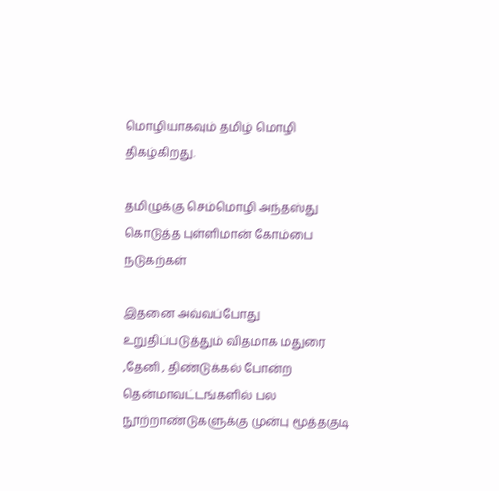மொழியாகவும் தமிழ் மொழி திகழ்கிறது.

தமிழுக்கு செம்மொழி அந்தஸ்து கொடுத்த புள்ளிமான் கோம்பை நடுகற்கள்

இதனை அவ்வப்போது உறுதிப்படுத்தும் விதமாக மதுரை ,தேனி , திண்டுக்கல் போன்ற தென்மாவட்டங்களில் பல நூற்றாண்டுகளுக்கு முன்பு மூத்தகுடி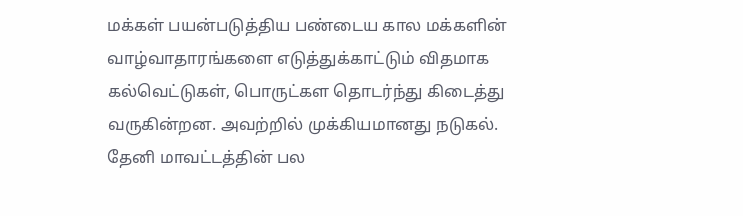மக்கள் பயன்படுத்திய பண்டைய கால மக்களின் வாழ்வாதாரங்களை எடுத்துக்காட்டும் விதமாக கல்வெட்டுகள், பொருட்கள தொடர்ந்து கிடைத்து வருகின்றன. அவற்றில் முக்கியமானது நடுகல். தேனி மாவட்டத்தின் பல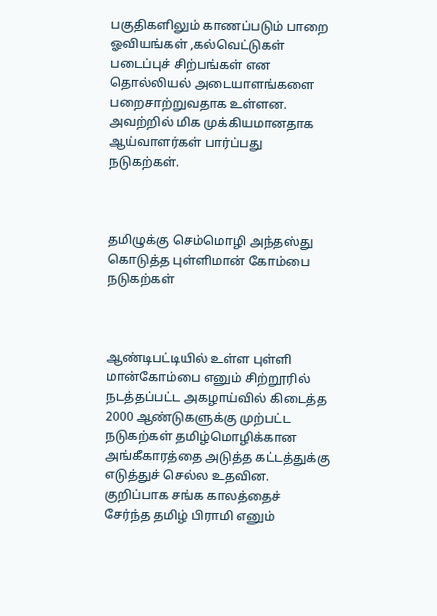பகுதிகளிலும் காணப்படும் பாறை ஓவியங்கள் ,கல்வெட்டுகள் படைப்புச் சிற்பங்கள் என தொல்லியல் அடையாளங்களை பறைசாற்றுவதாக உள்ளன. அவற்றில் மிக முக்கியமானதாக ஆய்வாளர்கள் பார்ப்பது நடுகற்கள்.



தமிழுக்கு செம்மொழி அந்தஸ்து கொடுத்த புள்ளிமான் கோம்பை நடுகற்கள்



ஆண்டிபட்டியில் உள்ள புள்ளி மான்கோம்பை எனும் சிற்றூரில் நடத்தப்பட்ட அகழாய்வில் கிடைத்த 2000 ஆண்டுகளுக்கு முற்பட்ட நடுகற்கள் தமிழ்மொழிக்கான அங்கீகாரத்தை அடுத்த கட்டத்துக்கு எடுத்துச் செல்ல உதவின. குறிப்பாக சங்க காலத்தைச் சேர்ந்த தமிழ் பிராமி எனும்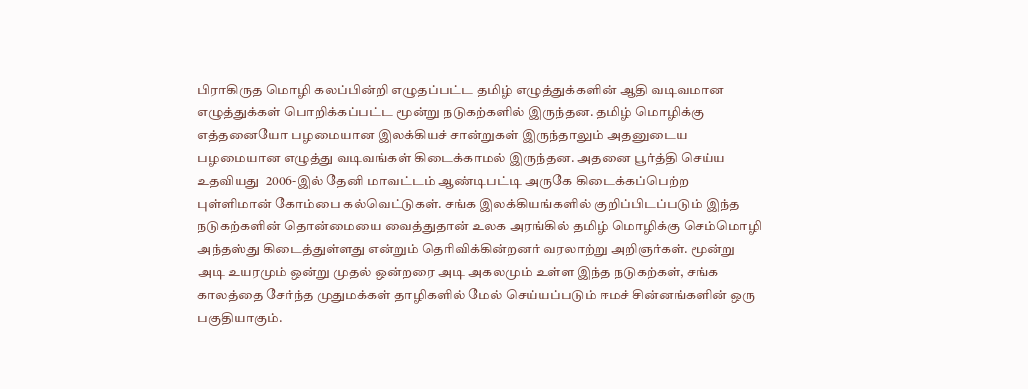பிராகிருத மொழி கலப்பின்றி எழுதப்பட்ட தமிழ் எழுத்துக்களின் ஆதி வடிவமான எழுத்துக்கள் பொறிக்கப்பட்ட மூன்று நடுகற்களில் இருந்தன. தமிழ் மொழிக்கு எத்தனையோ பழமையான இலக்கியச் சான்றுகள் இருந்தாலும் அதனுடைய பழமையான எழுத்து வடிவங்கள் கிடைக்காமல் இருந்தன. அதனை பூர்த்தி செய்ய உதவியது  2006-இல் தேனி மாவட்டம் ஆண்டிபட்டி அருகே கிடைக்கப்பெற்ற  புள்ளிமான் கோம்பை கல்வெட்டுகள். சங்க இலக்கியங்களில் குறிப்பிடப்படும் இந்த நடுகற்களின் தொன்மையை வைத்துதான் உலக அரங்கில் தமிழ் மொழிக்கு செம்மொழி அந்தஸ்து கிடைத்துள்ளது என்றும் தெரிவிக்கின்றனர் வரலாற்று அறிஞர்கள். மூன்று அடி உயரமும் ஒன்று முதல் ஒன்றரை அடி அகலமும் உள்ள இந்த நடுகற்கள், சங்க காலத்தை சேர்ந்த முதுமக்கள் தாழிகளில் மேல் செய்யப்படும் ஈமச் சின்னங்களின் ஒரு பகுதியாகும்.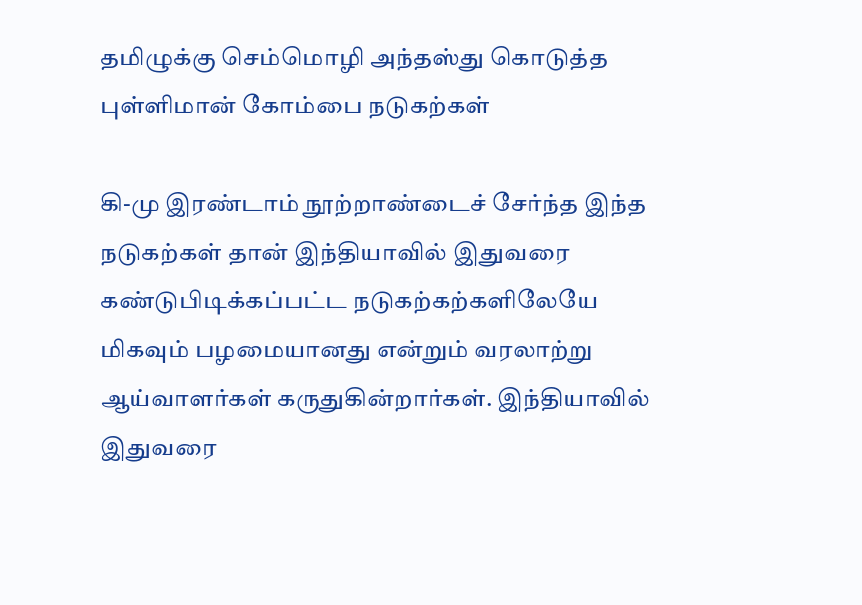தமிழுக்கு செம்மொழி அந்தஸ்து கொடுத்த புள்ளிமான் கோம்பை நடுகற்கள்

கி-மு இரண்டாம் நூற்றாண்டைச் சேர்ந்த இந்த நடுகற்கள் தான் இந்தியாவில் இதுவரை கண்டுபிடிக்கப்பட்ட நடுகற்கற்களிலேயே  மிகவும் பழமையானது என்றும் வரலாற்று ஆய்வாளர்கள் கருதுகின்றார்கள். இந்தியாவில் இதுவரை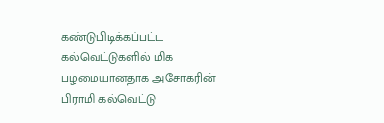கண்டுபிடிக்கப்பட்ட கல்வெட்டுகளில் மிக பழமையானதாக அசோகரின் பிராமி கல்வெட்டு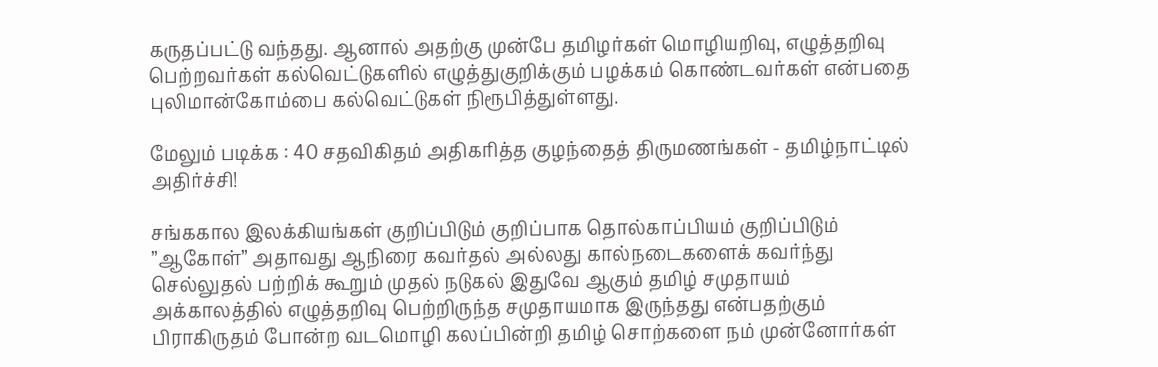கருதப்பட்டு வந்தது. ஆனால் அதற்கு முன்பே தமிழர்கள் மொழியறிவு, எழுத்தறிவு பெற்றவர்கள் கல்வெட்டுகளில் எழுத்துகுறிக்கும் பழக்கம் கொண்டவர்கள் என்பதை புலிமான்கோம்பை கல்வெட்டுகள் நிரூபித்துள்ளது.

மேலும் படிக்க : 40 சதவிகிதம் அதிகரித்த குழந்தைத் திருமணங்கள் - தமிழ்நாட்டில் அதிர்ச்சி!

சங்ககால இலக்கியங்கள் குறிப்பிடும் குறிப்பாக தொல்காப்பியம் குறிப்பிடும் ”ஆகோள்” அதாவது ஆநிரை கவர்தல் அல்லது கால்நடைகளைக் கவர்ந்து செல்லுதல் பற்றிக் கூறும் முதல் நடுகல் இதுவே ஆகும் தமிழ் சமுதாயம் அக்காலத்தில் எழுத்தறிவு பெற்றிருந்த சமுதாயமாக இருந்தது என்பதற்கும் பிராகிருதம் போன்ற வடமொழி கலப்பின்றி தமிழ் சொற்களை நம் முன்னோர்கள்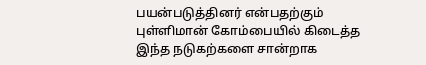பயன்படுத்தினர் என்பதற்கும் புள்ளிமான் கோம்பையில் கிடைத்த இந்த நடுகற்களை சான்றாக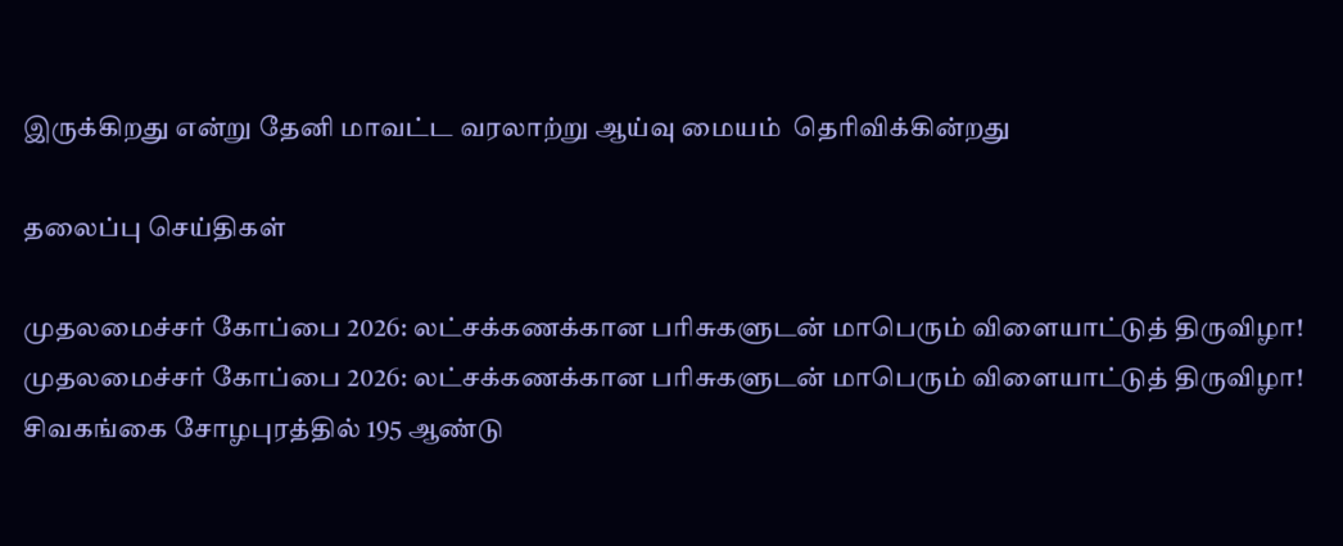இருக்கிறது என்று தேனி மாவட்ட வரலாற்று ஆய்வு மையம்  தெரிவிக்கின்றது

தலைப்பு செய்திகள்

முதலமைச்சர் கோப்பை 2026: லட்சக்கணக்கான பரிசுகளுடன் மாபெரும் விளையாட்டுத் திருவிழா!
முதலமைச்சர் கோப்பை 2026: லட்சக்கணக்கான பரிசுகளுடன் மாபெரும் விளையாட்டுத் திருவிழா!
சிவகங்கை சோழபுரத்தில் 195 ஆண்டு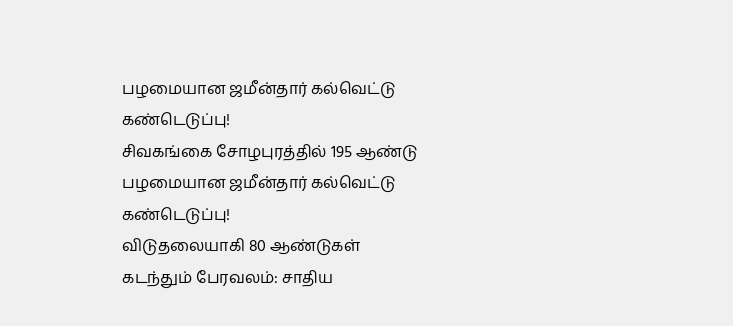பழமையான ஜமீன்தார் கல்வெட்டு கண்டெடுப்பு!
சிவகங்கை சோழபுரத்தில் 195 ஆண்டு பழமையான ஜமீன்தார் கல்வெட்டு கண்டெடுப்பு!
விடுதலையாகி 80 ஆண்டுகள் கடந்தும் பேரவலம்: சாதிய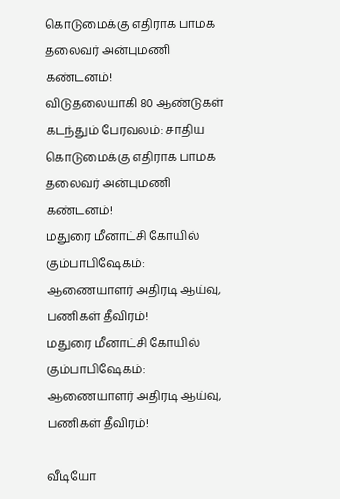கொடுமைக்கு எதிராக பாமக தலைவர் அன்புமணி கண்டனம்!
விடுதலையாகி 80 ஆண்டுகள் கடந்தும் பேரவலம்: சாதிய கொடுமைக்கு எதிராக பாமக தலைவர் அன்புமணி கண்டனம்!
மதுரை மீனாட்சி கோயில் கும்பாபிஷேகம்: ஆணையாளர் அதிரடி ஆய்வு, பணிகள் தீவிரம்!
மதுரை மீனாட்சி கோயில் கும்பாபிஷேகம்: ஆணையாளர் அதிரடி ஆய்வு, பணிகள் தீவிரம்!

வீடியோ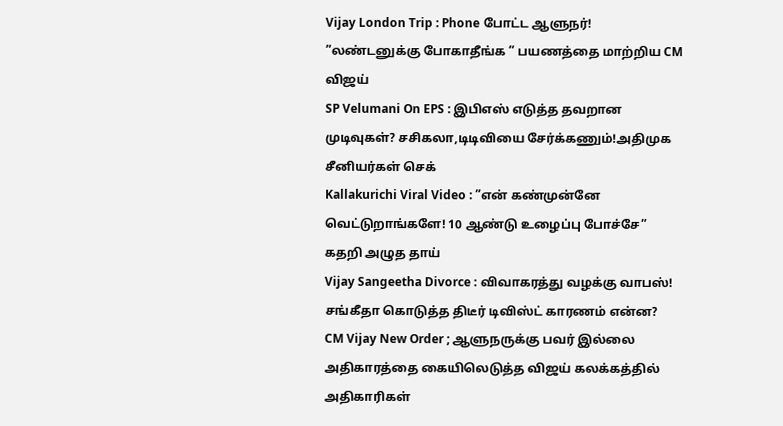Vijay London Trip : Phone போட்ட ஆளுநர்! ”லண்டனுக்கு போகாதீங்க ” பயணத்தை மாற்றிய CM விஜய்
SP Velumani On EPS : இபிஎஸ் எடுத்த தவறான முடிவுகள்? சசிகலா,டிடிவியை சேர்க்கணும்!அதிமுக சீனியர்கள் செக்
Kallakurichi Viral Video : ”என் கண்முன்னே வெட்டுறாங்களே! 10 ஆண்டு உழைப்பு போச்சே” கதறி அழுத தாய்
Vijay Sangeetha Divorce : விவாகரத்து வழக்கு வாபஸ்! சங்கீதா கொடுத்த திடீர் டிவிஸ்ட் காரணம் என்ன?
CM Vijay New Order ; ஆளுநருக்கு பவர் இல்லை அதிகாரத்தை கையிலெடுத்த விஜய் கலக்கத்தில் அதிகாரிகள்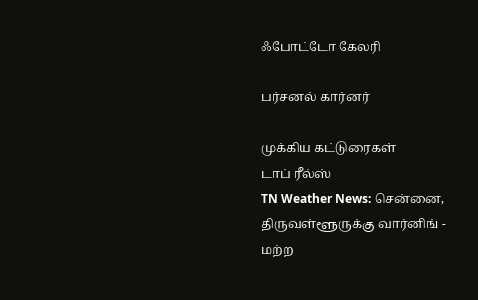ஃபோட்டோ கேலரி

பர்சனல் கார்னர்

முக்கிய கட்டுரைகள்
டாப் ரீல்ஸ்
TN Weather News: சென்னை, திருவள்ளூருக்கு வார்னிங் - மற்ற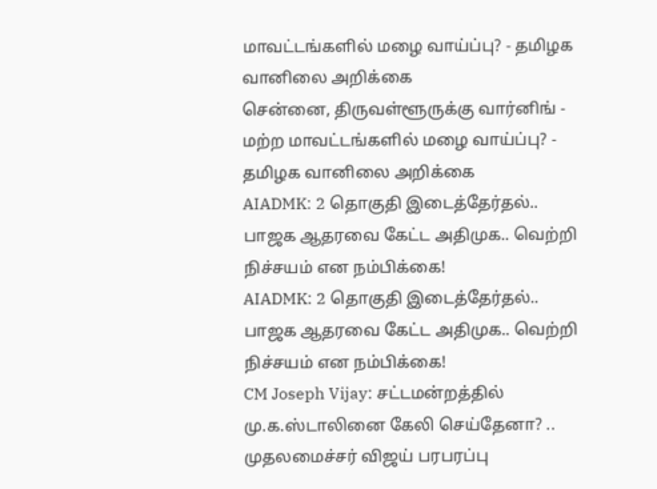மாவட்டங்களில் மழை வாய்ப்பு? - தமிழக வானிலை அறிக்கை
சென்னை, திருவள்ளூருக்கு வார்னிங் - மற்ற மாவட்டங்களில் மழை வாய்ப்பு? - தமிழக வானிலை அறிக்கை
AIADMK: 2 தொகுதி இடைத்தேர்தல்.. பாஜக ஆதரவை கேட்ட அதிமுக.. வெற்றி நிச்சயம் என நம்பிக்கை!
AIADMK: 2 தொகுதி இடைத்தேர்தல்.. பாஜக ஆதரவை கேட்ட அதிமுக.. வெற்றி நிச்சயம் என நம்பிக்கை!
CM Joseph Vijay: சட்டமன்றத்தில் மு.க.ஸ்டாலினை கேலி செய்தேனா? .. முதலமைச்சர் விஜய் பரபரப்பு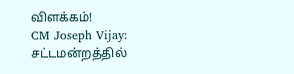விளக்கம்!
CM Joseph Vijay: சட்டமன்றத்தில்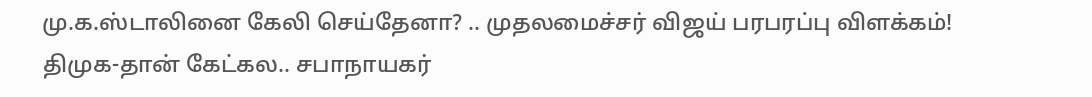மு.க.ஸ்டாலினை கேலி செய்தேனா? .. முதலமைச்சர் விஜய் பரபரப்பு விளக்கம்!
திமுக-தான் கேட்கல.. சபாநாயகர்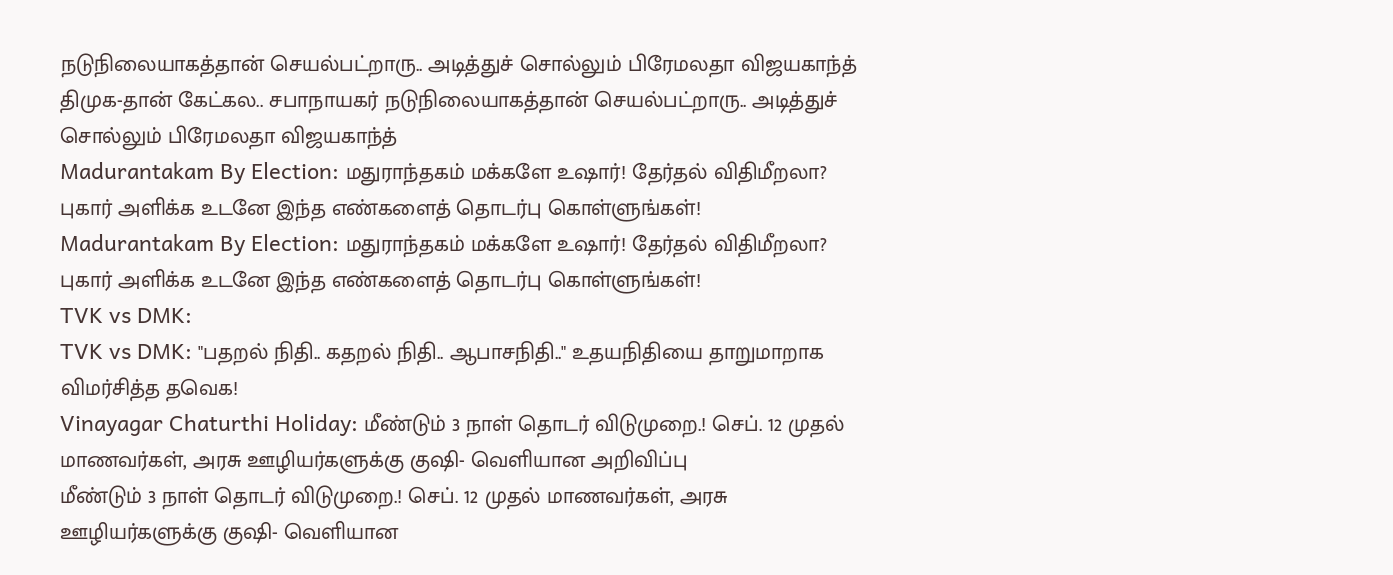நடுநிலையாகத்தான் செயல்பட்றாரு.. அடித்துச் சொல்லும் பிரேமலதா விஜயகாந்த்
திமுக-தான் கேட்கல.. சபாநாயகர் நடுநிலையாகத்தான் செயல்பட்றாரு.. அடித்துச் சொல்லும் பிரேமலதா விஜயகாந்த்
Madurantakam By Election: மதுராந்தகம் மக்களே உஷார்! தேர்தல் விதிமீறலா? புகார் அளிக்க உடனே இந்த எண்களைத் தொடர்பு கொள்ளுங்கள்!
Madurantakam By Election: மதுராந்தகம் மக்களே உஷார்! தேர்தல் விதிமீறலா? புகார் அளிக்க உடனே இந்த எண்களைத் தொடர்பு கொள்ளுங்கள்!
TVK vs DMK:
TVK vs DMK: "பதறல் நிதி.. கதறல் நிதி.. ஆபாசநிதி.." உதயநிதியை தாறுமாறாக விமர்சித்த தவெக!
Vinayagar Chaturthi Holiday: மீண்டும் 3 நாள் தொடர் விடுமுறை.! செப். 12 முதல் மாணவர்கள், அரசு ஊழியர்களுக்கு குஷி- வெளியான அறிவிப்பு
மீண்டும் 3 நாள் தொடர் விடுமுறை.! செப். 12 முதல் மாணவர்கள், அரசு ஊழியர்களுக்கு குஷி- வெளியான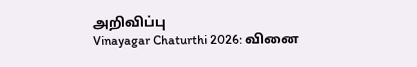அறிவிப்பு
Vinayagar Chaturthi 2026: வினை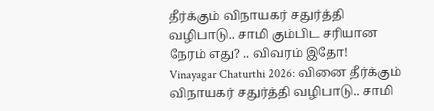தீர்க்கும் விநாயகர் சதுர்த்தி வழிபாடு.. சாமி கும்பிட சரியான நேரம் எது? .. விவரம் இதோ!
Vinayagar Chaturthi 2026: வினை தீர்க்கும் விநாயகர் சதுர்த்தி வழிபாடு.. சாமி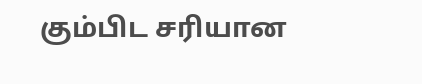கும்பிட சரியான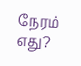நேரம் எது?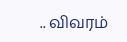.. விவரம்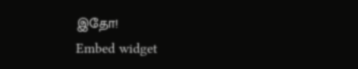இதோ!
Embed widget